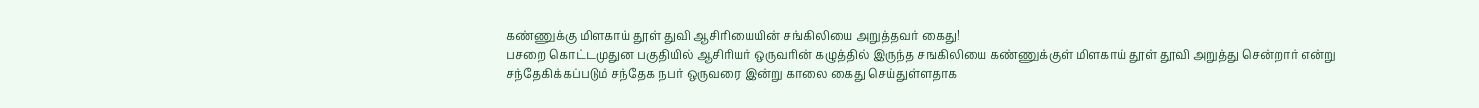கண்ணுக்கு மிளகாய் தூள் துவி ஆசிரியையின் சங்கிலியை அறுத்தவர் கைது!
பசறை கொட்டமுதுன பகுதியில் ஆசிரியர் ஒருவரின் கழுத்தில் இருந்த சஙகிலியை கண்ணுக்குள் மிளகாய் தூள் தூவி அறுத்து சென்றார் என்று சந்தேகிக்கப்படும் சந்தேக நபர் ஒருவரை இன்று காலை கைது செய்துள்ளதாக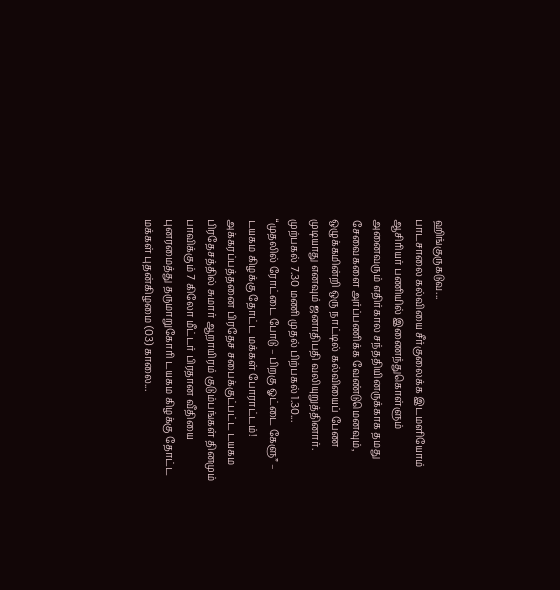ஹிங்குருகடுவ...
பாடசாலை கல்வியை சீர்குலைக்க இடமளியோம்
ஆசிரியர் பணியில் இணைந்துகொள்ளும் அனைவரும் எதிர்கால சந்ததியினருக்காக தமது சேவைகளை அர்ப்பணிக்க வேண்டுமெனவும், ஒழுக்கமின்றி ஒரு நாட்டில் கல்வியைப் பேண முடியாது எனவும் ஜனாதிபதி வலியுறுத்தினார்.
முற்பகல் 7.30 மணி முதல் பிற்பகல் 1.30...
“முதலில் ரோட்டை போடு – பிறகு ஓட்டை கேளு” – டயகம கிழக்கு தோட்ட மக்கள் போராட்டம்!
அக்கரப்பத்தனை பிரதேச சபைக்குட்பட்ட டயகம பிரதேசத்தில் சுமார் ஆறாயிரம் குடும்பங்கள் தினமும் பாவிக்கும் 7 கிலோ மீட்டர் பிரதான வீதியை புனரமைத்து தருமாறுகோரி டயகம கிழக்கு தோட்ட மக்கள் புதன்கிழமை (03) காலை...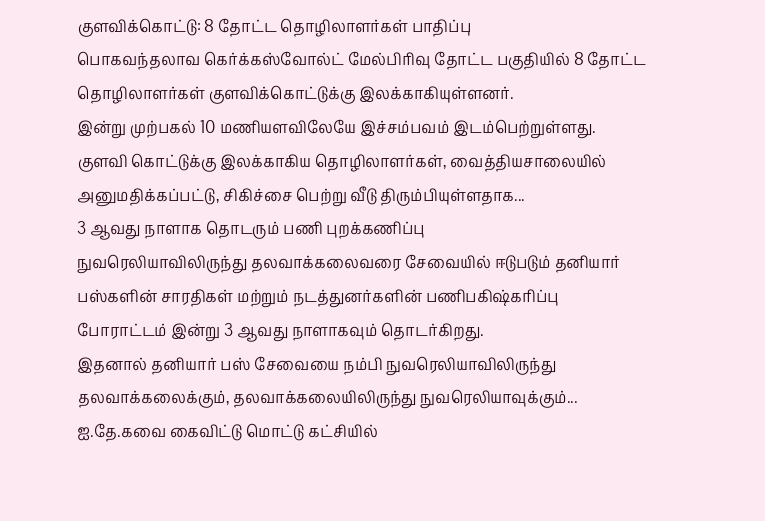குளவிக்கொட்டு: 8 தோட்ட தொழிலாளர்கள் பாதிப்பு
பொகவந்தலாவ கெர்க்கஸ்வோல்ட் மேல்பிரிவு தோட்ட பகுதியில் 8 தோட்ட தொழிலாளர்கள் குளவிக்கொட்டுக்கு இலக்காகியுள்ளனர்.
இன்று முற்பகல் 10 மணியளவிலேயே இச்சம்பவம் இடம்பெற்றுள்ளது.
குளவி கொட்டுக்கு இலக்காகிய தொழிலாளர்கள், வைத்தியசாலையில் அனுமதிக்கப்பட்டு, சிகிச்சை பெற்று வீடு திரும்பியுள்ளதாக...
3 ஆவது நாளாக தொடரும் பணி புறக்கணிப்பு
நுவரெலியாவிலிருந்து தலவாக்கலைவரை சேவையில் ஈடுபடும் தனியார் பஸ்களின் சாரதிகள் மற்றும் நடத்துனர்களின் பணிபகிஷ்கரிப்பு போராட்டம் இன்று 3 ஆவது நாளாகவும் தொடர்கிறது.
இதனால் தனியார் பஸ் சேவையை நம்பி நுவரெலியாவிலிருந்து தலவாக்கலைக்கும், தலவாக்கலையிலிருந்து நுவரெலியாவுக்கும்...
ஐ.தே.கவை கைவிட்டு மொட்டு கட்சியில்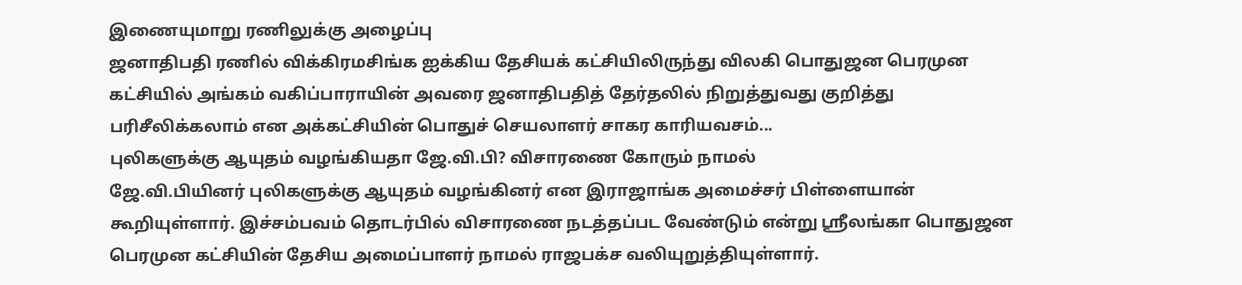இணையுமாறு ரணிலுக்கு அழைப்பு
ஜனாதிபதி ரணில் விக்கிரமசிங்க ஐக்கிய தேசியக் கட்சியிலிருந்து விலகி பொதுஜன பெரமுன கட்சியில் அங்கம் வகிப்பாராயின் அவரை ஜனாதிபதித் தேர்தலில் நிறுத்துவது குறித்து பரிசீலிக்கலாம் என அக்கட்சியின் பொதுச் செயலாளர் சாகர காரியவசம்...
புலிகளுக்கு ஆயுதம் வழங்கியதா ஜே.வி.பி? விசாரணை கோரும் நாமல்
ஜே.வி.பியினர் புலிகளுக்கு ஆயுதம் வழங்கினர் என இராஜாங்க அமைச்சர் பிள்ளையான் கூறியுள்ளார். இச்சம்பவம் தொடர்பில் விசாரணை நடத்தப்பட வேண்டும் என்று ஸ்ரீலங்கா பொதுஜன பெரமுன கட்சியின் தேசிய அமைப்பாளர் நாமல் ராஜபக்ச வலியுறுத்தியுள்ளார்.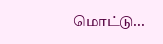மொட்டு...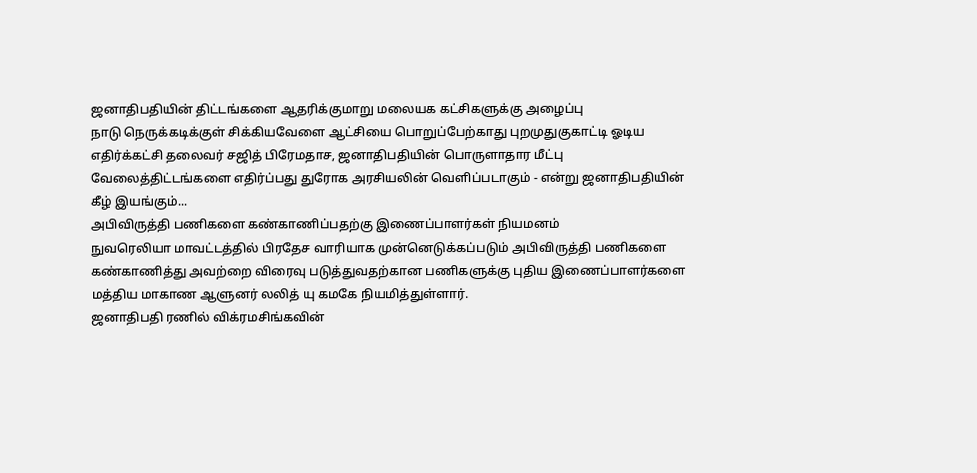ஜனாதிபதியின் திட்டங்களை ஆதரிக்குமாறு மலையக கட்சிகளுக்கு அழைப்பு
நாடு நெருக்கடிக்குள் சிக்கியவேளை ஆட்சியை பொறுப்பேற்காது புறமுதுகுகாட்டி ஓடிய எதிர்க்கட்சி தலைவர் சஜித் பிரேமதாச, ஜனாதிபதியின் பொருளாதார மீட்பு வேலைத்திட்டங்களை எதிர்ப்பது துரோக அரசியலின் வெளிப்படாகும் - என்று ஜனாதிபதியின் கீழ் இயங்கும்...
அபிவிருத்தி பணிகளை கண்காணிப்பதற்கு இணைப்பாளர்கள் நியமனம்
நுவரெலியா மாவட்டத்தில் பிரதேச வாரியாக முன்னெடுக்கப்படும் அபிவிருத்தி பணிகளை கண்காணித்து அவற்றை விரைவு படுத்துவதற்கான பணிகளுக்கு புதிய இணைப்பாளர்களை மத்திய மாகாண ஆளுனர் லலித் யு கமகே நியமித்துள்ளார்.
ஜனாதிபதி ரணில் விக்ரமசிங்கவின்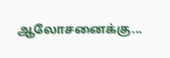ஆலோசனைக்கு...